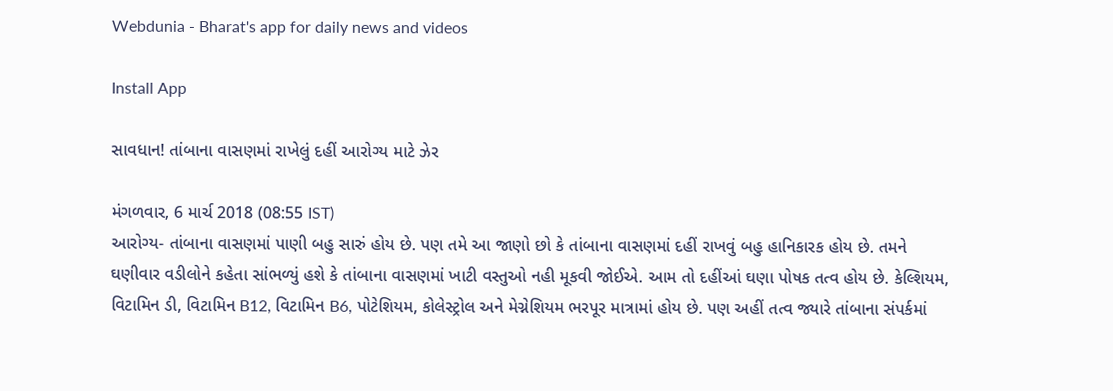Webdunia - Bharat's app for daily news and videos

Install App

સાવધાન! તાંબાના વાસણમાં રાખેલું દહીં આરોગ્ય માટે ઝેર

મંગળવાર, 6 માર્ચ 2018 (08:55 IST)
આરોગ્ય- તાંબાના વાસણમાં પાણી બહુ સારું હોય છે. પણ તમે આ જાણો છો કે તાંબાના વાસણમાં દહીં રાખવું બહુ હાનિકારક હોય છે. તમને ઘણીવાર વડીલોને કહેતા સાંભળ્યું હશે કે તાંબાના વાસણમાં ખાટી વસ્તુઓ નહી મૂકવી જોઈએ. આમ તો દહીંઆં ઘણા પોષક તત્વ હોય છે. કેલ્શિયમ, વિટામિન ડી, વિટામિન B12, વિટામિન B6, પોટેશિયમ, કોલેસ્ટ્રોલ અને મેગ્નેશિયમ ભરપૂર માત્રામાં હોય છે. પણ અહીં તત્વ જ્યારે તાંબાના સંપર્કમાં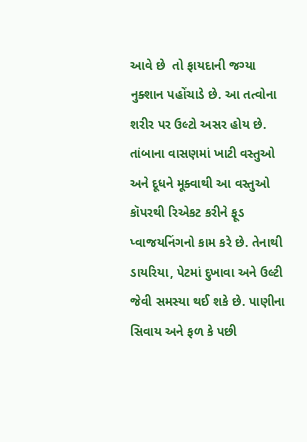આવે છે  તો ફાયદાની જગ્યા નુક્શાન પહોંચાડે છે. આ તત્વોના શરીર પર ઉલ્ટો અસર હોય છે.
તાંબાના વાસણમાં ખાટી વસ્તુઓ અને દૂધને મૂક્વાથી આ વસ્તુઓ કૉપરથી રિએકટ કરીને ફૂડ પ્વાજયનિંગનો કામ કરે છે. તેનાથી ડાયરિયા, પેટમાં દુખાવા અને ઉલ્ટી જેવી સમસ્યા થઈ શકે છે. પાણીના સિવાય અને ફળ કે પછી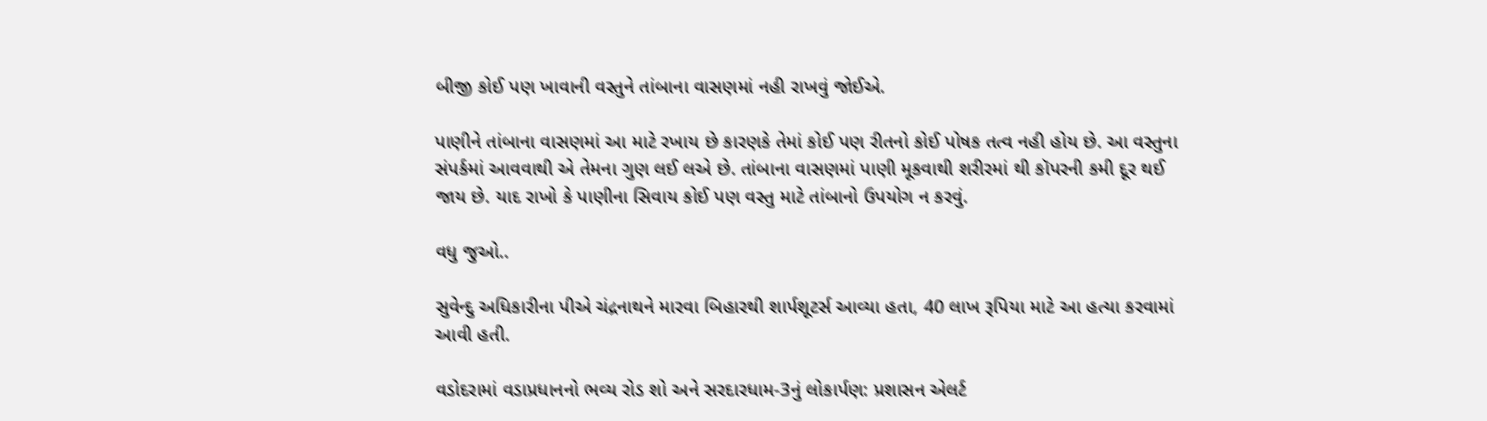બીજી કોઈ પણ ખાવાની વસ્તુને તાંબાના વાસણમાં નહી રાખવું જોઈએ.

પાણીને તાંબાના વાસણમાં આ માટે રખાય છે કારણકે તેમાં કોઈ પણ રીતનો કોઈ પોષક તત્વ નહી હોય છે. આ વસ્તુના સંપર્કમાં આવવાથી એ તેમના ગુણ લઈ લએ છે. તાંબાના વાસણમાં પાણી મૂકવાથી શરીરમાં થી કૉપરની કમી દૂર થઈ જાય છે. યાદ રાખો કે પાણીના સિવાય કોઈ પણ વસ્તુ માટે તાંબાનો ઉપયોગ ન કરવું.

વધુ જુઓ..

સુવેન્દુ અધિકારીના પીએ ચંદ્રનાથને મારવા બિહારથી શાર્પશૂટર્સ આવ્યા હતા, 40 લાખ રૂપિયા માટે આ હત્યા કરવામાં આવી હતી.

વડોદરામાં વડાપ્રધાનનો ભવ્ય રોડ શો અને સરદારધામ-3નું લોકાર્પણ: પ્રશાસન એલર્ટ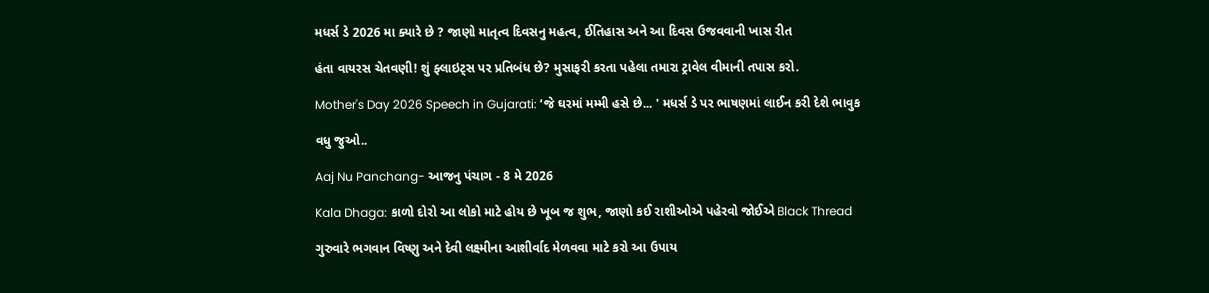મધર્સ ડે 2026 મા ક્યારે છે ? જાણો માતૃત્વ દિવસનુ મહત્વ, ઈતિહાસ અને આ દિવસ ઉજવવાની ખાસ રીત

હંતા વાયરસ ચેતવણી! શું ફ્લાઇટ્સ પર પ્રતિબંધ છે? મુસાફરી કરતા પહેલા તમારા ટ્રાવેલ વીમાની તપાસ કરો.

Mother's Day 2026 Speech in Gujarati: ‘જે ઘરમાં મમ્મી હસે છે... ' મધર્સ ડે પર ભાષણમાં લાઈન કરી દેશે ભાવુક

વધુ જુઓ..

Aaj Nu Panchang- આજનુ પંચાગ - 8 મે 2026

Kala Dhaga: કાળો દોરો આ લોકો માટે હોય છે ખૂબ જ શુભ, જાણો કઈ રાશીઓએ પહેરવો જોઈએ Black Thread

ગુરુવારે ભગવાન વિષ્ણુ અને દેવી લક્ષ્મીના આશીર્વાદ મેળવવા માટે કરો આ ઉપાય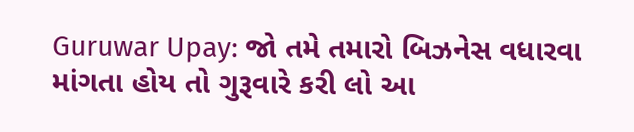Guruwar Upay: જો તમે તમારો બિઝનેસ વધારવા માંગતા હોય તો ગુરૂવારે કરી લો આ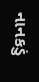નાનકડું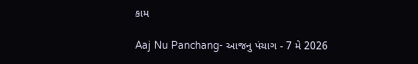કામ

Aaj Nu Panchang- આજનુ પંચાગ - 7 મે 2026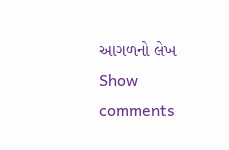આગળનો લેખ
Show comments